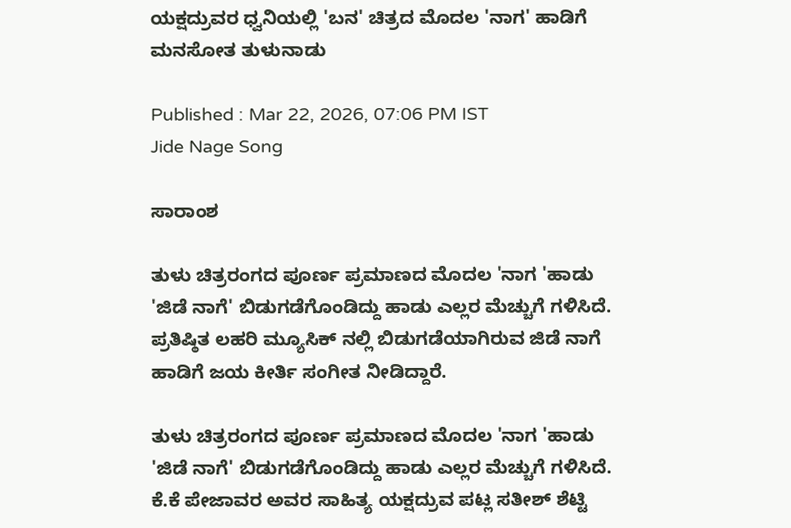ಯಕ್ಷದ್ರುವರ ಧ್ವನಿಯಲ್ಲಿ 'ಬನ' ಚಿತ್ರದ ಮೊದಲ 'ನಾಗ' ಹಾಡಿಗೆ ಮನಸೋತ ತುಳುನಾಡು

Published : Mar 22, 2026, 07:06 PM IST
Jide Nage Song

ಸಾರಾಂಶ

ತುಳು ಚಿತ್ರರಂಗದ ಪೂರ್ಣ ಪ್ರಮಾಣದ ಮೊದಲ 'ನಾಗ 'ಹಾಡು 'ಜಿಡೆ ನಾಗೆ' ಬಿಡುಗಡೆಗೊಂಡಿದ್ದು ಹಾಡು ಎಲ್ಲರ ಮೆಚ್ಚುಗೆ ಗಳಿಸಿದೆ. ಪ್ರತಿಷ್ಠಿತ ಲಹರಿ ಮ್ಯೂಸಿಕ್ ನಲ್ಲಿ ಬಿಡುಗಡೆಯಾಗಿರುವ ಜಿಡೆ ನಾಗೆ ಹಾಡಿಗೆ ಜಯ ಕೀರ್ತಿ ಸಂಗೀತ ನೀಡಿದ್ದಾರೆ.

ತುಳು ಚಿತ್ರರಂಗದ ಪೂರ್ಣ ಪ್ರಮಾಣದ ಮೊದಲ 'ನಾಗ 'ಹಾಡು 'ಜಿಡೆ ನಾಗೆ' ಬಿಡುಗಡೆಗೊಂಡಿದ್ದು ಹಾಡು ಎಲ್ಲರ ಮೆಚ್ಚುಗೆ ಗಳಿಸಿದೆ. ಕೆ.ಕೆ ಪೇಜಾವರ ಅವರ ಸಾಹಿತ್ಯ ಯಕ್ಷದ್ರುವ ಪಟ್ಲ ಸತೀಶ್ ಶೆಟ್ಟಿ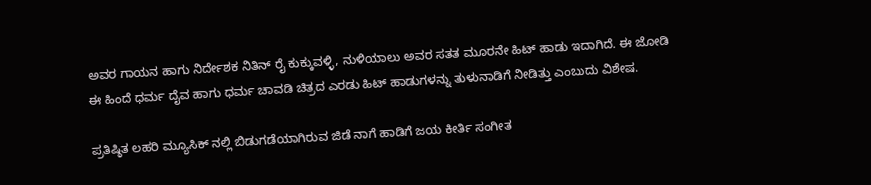ಅವರ ಗಾಯನ ಹಾಗು ನಿರ್ದೇಶಕ ನಿತಿನ್ ರೈ ಕುಕ್ಕುವಳ್ಳಿ, ನುಳಿಯಾಲು ಅವರ ಸತತ ಮೂರನೇ ಹಿಟ್ ಹಾಡು ಇದಾಗಿದೆ. ಈ ಜೋಡಿ ಈ ಹಿಂದೆ ಧರ್ಮ ದೈವ ಹಾಗು ಧರ್ಮ ಚಾವಡಿ ಚಿತ್ರದ ಎರಡು ಹಿಟ್ ಹಾಡುಗಳನ್ನು ತುಳುನಾಡಿಗೆ ನೀಡಿತ್ತು ಎಂಬುದು ವಿಶೇಷ.

ಪ್ರತಿಷ್ಠಿತ ಲಹರಿ ಮ್ಯೂಸಿಕ್ ನಲ್ಲಿ ಬಿಡುಗಡೆಯಾಗಿರುವ ಜಿಡೆ ನಾಗೆ ಹಾಡಿಗೆ ಜಯ ಕೀರ್ತಿ ಸಂಗೀತ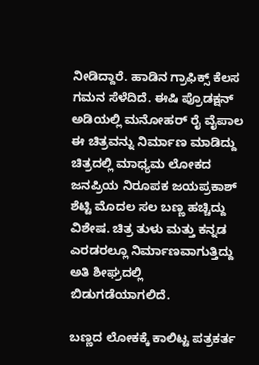ನೀಡಿದ್ದಾರೆ. ಹಾಡಿನ ಗ್ರಾಫಿಕ್ಸ್ ಕೆಲಸ ಗಮನ ಸೆಳೆದಿದೆ. ಈಷಿ ಪ್ರೊಡಕ್ಷನ್ ಅಡಿಯಲ್ಲಿ ಮನೋಹರ್ ರೈ ವೈಪಾಲ ಈ ಚಿತ್ರವನ್ನು ನಿರ್ಮಾಣ ಮಾಡಿದ್ದು ಚಿತ್ರದಲ್ಲಿ ಮಾಧ್ಯಮ ಲೋಕದ ಜನಪ್ರಿಯ ನಿರೂಪಕ ಜಯಪ್ರಕಾಶ್ ಶೆಟ್ಟಿ ಮೊದಲ ಸಲ ಬಣ್ಣ ಹಚ್ಚಿದ್ದು ವಿಶೇಷ. ಚಿತ್ರ ತುಳು ಮತ್ತು ಕನ್ನಡ ಎರಡರಲ್ಲೂ ನಿರ್ಮಾಣವಾಗುತ್ತಿದ್ದು ಅತಿ ಶೀಘ್ರದಲ್ಲಿ ಬಿಡುಗಡೆಯಾಗಲಿದೆ.

ಬಣ್ಣದ ಲೋಕಕ್ಕೆ ಕಾಲಿಟ್ಟ ಪತ್ರಕರ್ತ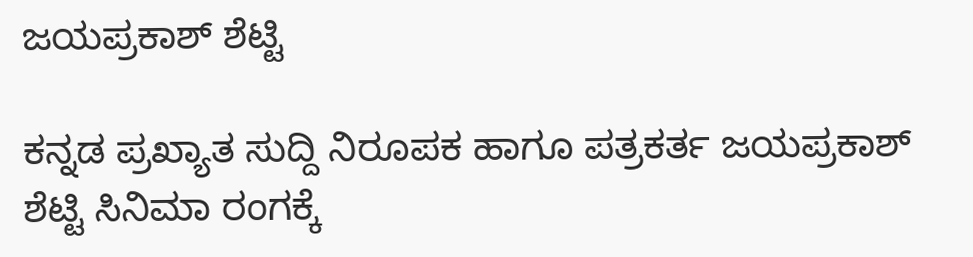ಜಯಪ್ರಕಾಶ್‌ ಶೆಟ್ಟಿ

ಕನ್ನಡ ಪ್ರಖ್ಯಾತ ಸುದ್ದಿ ನಿರೂಪಕ ಹಾಗೂ ಪತ್ರಕರ್ತ ಜಯಪ್ರಕಾಶ್‌ ಶೆಟ್ಟಿ ಸಿನಿಮಾ ರಂಗಕ್ಕೆ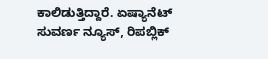ಕಾಲಿಡುತ್ತಿದ್ದಾರೆ. ಏಷ್ಯಾನೆಟ್‌ ಸುವರ್ಣ ನ್ಯೂಸ್‌, ರಿಪಬ್ಲಿಕ್‌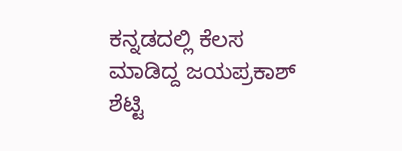ಕನ್ನಡದಲ್ಲಿ ಕೆಲಸ ಮಾಡಿದ್ದ ಜಯಪ್ರಕಾಶ್‌ ಶೆಟ್ಟಿ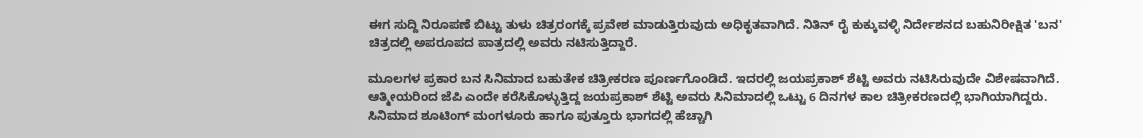ಈಗ ಸುದ್ದಿ ನಿರೂಪಣೆ ಬಿಟ್ಟು ತುಳು ಚಿತ್ರರಂಗಕ್ಕೆ ಪ್ರವೇಶ ಮಾಡುತ್ತಿರುವುದು ಅಧಿಕೃತವಾಗಿದೆ. ನಿತಿನ್‌ ರೈ ಕುಕ್ಕುವಳ್ಳಿ ನಿರ್ದೇಶನದ ಬಹುನಿರೀಕ್ಷಿತ 'ಬನ' ಚಿತ್ರದಲ್ಲಿ ಅಪರೂಪದ ಪಾತ್ರದಲ್ಲಿ ಅವರು ನಟಿಸುತ್ತಿದ್ದಾರೆ.

ಮೂಲಗಳ ಪ್ರಕಾರ ಬನ ಸಿನಿಮಾದ ಬಹುತೇಕ ಚಿತ್ರೀಕರಣ ಪೂರ್ಣಗೊಂಡಿದೆ. ಇದರಲ್ಲಿ ಜಯಪ್ರಕಾಶ್‌ ಶೆಟ್ಟಿ ಅವರು ನಟಿಸಿರುವುದೇ ವಿಶೇಷವಾಗಿದೆ. ಆತ್ಮೀಯರಿಂದ ಜೆಪಿ ಎಂದೇ ಕರೆಸಿಕೊಳ್ಳುತ್ತಿದ್ದ ಜಯಪ್ರಕಾಶ್‌ ಶೆಟ್ಟಿ ಅವರು ಸಿನಿಮಾದಲ್ಲಿ ಒಟ್ಟು 6 ದಿನಗಳ ಕಾಲ ಚಿತ್ರೀಕರಣದಲ್ಲಿ ಭಾಗಿಯಾಗಿದ್ದರು. ಸಿನಿಮಾದ ಶೂಟಿಂಗ್‌ ಮಂಗಳೂರು ಹಾಗೂ ಪುತ್ತೂರು ಭಾಗದಲ್ಲಿ ಹೆಚ್ಚಾಗಿ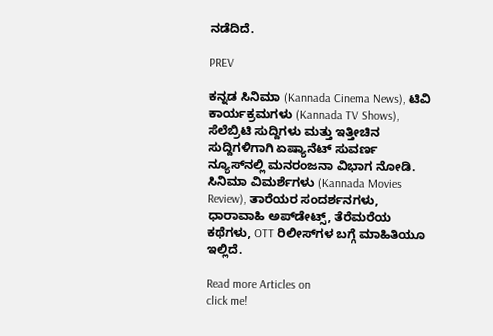ನಡೆದಿದೆ.

PREV

ಕನ್ನಡ ಸಿನಿಮಾ (Kannada Cinema News), ಟಿವಿ ಕಾರ್ಯಕ್ರಮಗಳು (Kannada TV Shows), ಸೆಲೆಬ್ರಿಟಿ ಸುದ್ದಿಗಳು ಮತ್ತು ಇತ್ತೀಚಿನ ಸುದ್ದಿಗಳಿಗಾಗಿ ಏಷ್ಯಾನೆಟ್ ಸುವರ್ಣ ನ್ಯೂಸ್‌ನಲ್ಲಿ ಮನರಂಜನಾ ವಿಭಾಗ ನೋಡಿ. ಸಿನಿಮಾ ವಿಮರ್ಶೆಗಳು (Kannada Movies Review), ತಾರೆಯರ ಸಂದರ್ಶನಗಳು, ಧಾರಾವಾಹಿ ಅಪ್‌ಡೇಟ್ಸ್‌, ತೆರೆಮರೆಯ ಕಥೆಗಳು, OTT ರಿಲೀಸ್‌ಗಳ ಬಗ್ಗೆ ಮಾಹಿತಿಯೂ ಇಲ್ಲಿದೆ.

Read more Articles on
click me!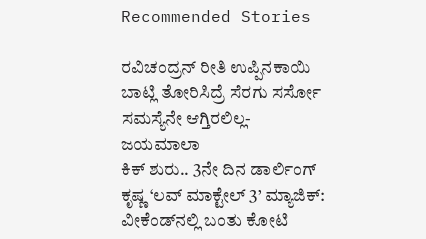Recommended Stories

ರವಿಚಂದ್ರನ್ ರೀತಿ ಉಪ್ಪಿನಕಾಯಿ ಬಾಟ್ಲಿ ತೋರಿಸಿದ್ರೆ ಸೆರಗು ಸರ್ಸೋ ಸಮಸ್ಯೆನೇ ಆಗ್ತಿರಲಿಲ್ಲ- ಜಯಮಾಲಾ
ಕಿಕ್ ಶುರು.. 3ನೇ ದಿನ ಡಾರ್ಲಿಂಗ್ ಕೃಷ್ಣ ‘ಲವ್ ಮಾಕ್ಟೇಲ್ 3’ ಮ್ಯಾಜಿಕ್: ವೀಕೆಂಡ್‌ನಲ್ಲಿ ಬಂತು ಕೋಟಿ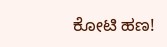ಕೋಟಿ ಹಣ!